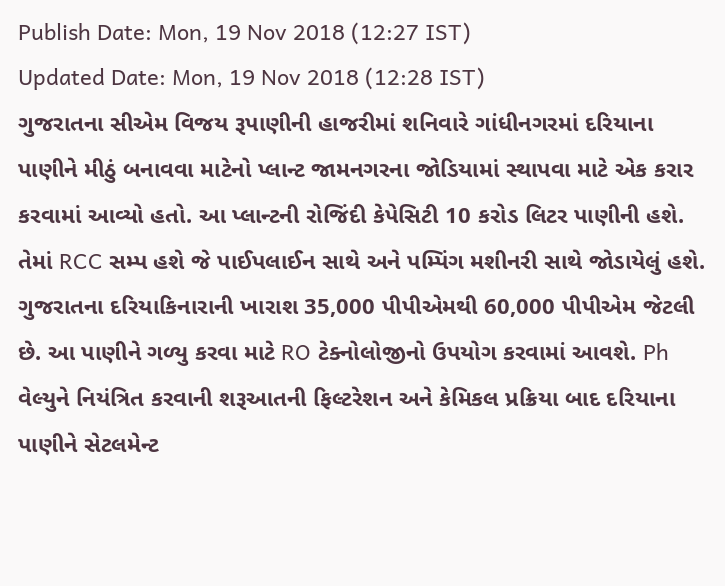Publish Date: Mon, 19 Nov 2018 (12:27 IST)
Updated Date: Mon, 19 Nov 2018 (12:28 IST)
ગુજરાતના સીએમ વિજય રૂપાણીની હાજરીમાં શનિવારે ગાંધીનગરમાં દરિયાના પાણીને મીઠું બનાવવા માટેનો પ્લાન્ટ જામનગરના જોડિયામાં સ્થાપવા માટે એક કરાર કરવામાં આવ્યો હતો. આ પ્લાન્ટની રોજિંદી કેપેસિટી 10 કરોડ લિટર પાણીની હશે. તેમાં RCC સમ્પ હશે જે પાઈપલાઈન સાથે અને પમ્પિંગ મશીનરી સાથે જોડાયેલું હશે. ગુજરાતના દરિયાકિનારાની ખારાશ 35,000 પીપીએમથી 60,000 પીપીએમ જેટલી છે. આ પાણીને ગળ્યુ કરવા માટે RO ટેક્નોલોજીનો ઉપયોગ કરવામાં આવશે. Ph વેલ્યુને નિયંત્રિત કરવાની શરૂઆતની ફિલ્ટરેશન અને કેમિકલ પ્રક્રિયા બાદ દરિયાના પાણીને સેટલમેન્ટ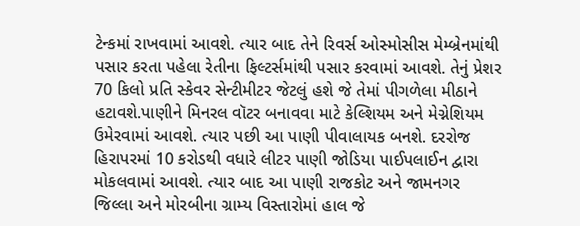ટેન્કમાં રાખવામાં આવશે. ત્યાર બાદ તેને રિવર્સ ઓસ્મોસીસ મેમ્બ્રેનમાંથી પસાર કરતા પહેલા રેતીના ફિલ્ટર્સમાંથી પસાર કરવામાં આવશે. તેનું પ્રેશર 70 કિલો પ્રતિ સ્કેવર સેન્ટીમીટર જેટલું હશે જે તેમાં પીગળેલા મીઠાને હટાવશે.પાણીને મિનરલ વૉટર બનાવવા માટે કેલ્શિયમ અને મેગ્નેશિયમ ઉમેરવામાં આવશે. ત્યાર પછી આ પાણી પીવાલાયક બનશે. દરરોજ હિરાપરમાં 10 કરોડથી વધારે લીટર પાણી જોડિયા પાઈપલાઈન દ્વારા મોકલવામાં આવશે. ત્યાર બાદ આ પાણી રાજકોટ અને જામનગર જિલ્લા અને મોરબીના ગ્રામ્ય વિસ્તારોમાં હાલ જે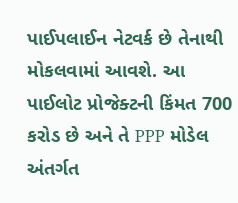પાઈપલાઈન નેટવર્ક છે તેનાથી મોકલવામાં આવશે. આ પાઈલોટ પ્રોજેક્ટની કિંમત 700 કરોડ છે અને તે PPP મોડેલ અંતર્ગત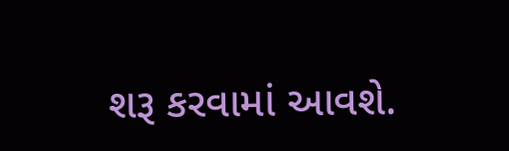શરૂ કરવામાં આવશે.